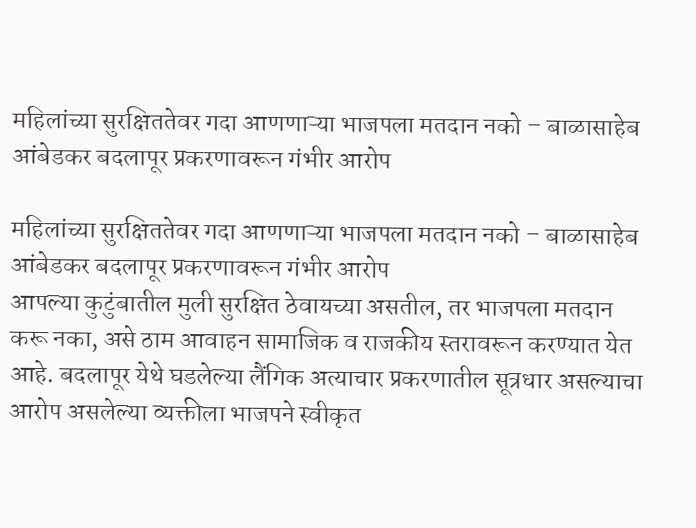महिलांच्या सुरक्षिततेवर गदा आणणाऱ्या भाजपला मतदान नको – बाळासाहेब आंबेडकर बदलापूर प्रकरणावरून गंभीर आरोप

महिलांच्या सुरक्षिततेवर गदा आणणाऱ्या भाजपला मतदान नको – बाळासाहेब आंबेडकर बदलापूर प्रकरणावरून गंभीर आरोप
आपल्या कुटुंबातील मुली सुरक्षित ठेवायच्या असतील, तर भाजपला मतदान करू नका, असे ठाम आवाहन सामाजिक व राजकीय स्तरावरून करण्यात येत आहे. बदलापूर येथे घडलेल्या लैंगिक अत्याचार प्रकरणातील सूत्रधार असल्याचा आरोप असलेल्या व्यक्तीला भाजपने स्वीकृत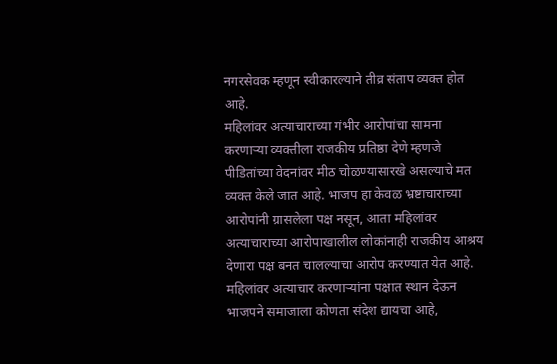नगरसेवक म्हणून स्वीकारल्याने तीव्र संताप व्यक्त होत आहे.
महिलांवर अत्याचाराच्या गंभीर आरोपांचा सामना करणाऱ्या व्यक्तीला राजकीय प्रतिष्ठा देणे म्हणजे पीडितांच्या वेदनांवर मीठ चोळण्यासारखे असल्याचे मत व्यक्त केले जात आहे. भाजप हा केवळ भ्रष्टाचाराच्या आरोपांनी ग्रासलेला पक्ष नसून, आता महिलांवर अत्याचाराच्या आरोपाखालील लोकांनाही राजकीय आश्रय देणारा पक्ष बनत चालल्याचा आरोप करण्यात येत आहे.
महिलांवर अत्याचार करणाऱ्यांना पक्षात स्थान देऊन भाजपने समाजाला कोणता संदेश द्यायचा आहे,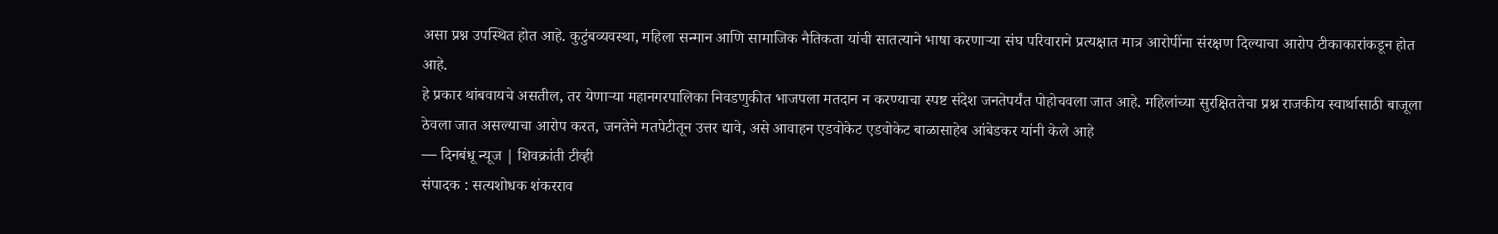असा प्रश्न उपस्थित होत आहे. कुटुंबव्यवस्था, महिला सन्मान आणि सामाजिक नैतिकता यांची सातत्याने भाषा करणाऱ्या संघ परिवाराने प्रत्यक्षात मात्र आरोपींना संरक्षण दिल्याचा आरोप टीकाकारांकडून होत आहे.
हे प्रकार थांबवायचे असतील, तर येणाऱ्या महानगरपालिका निवडणुकीत भाजपला मतदान न करण्याचा स्पष्ट संदेश जनतेपर्यंत पोहोचवला जात आहे. महिलांच्या सुरक्षिततेचा प्रश्न राजकीय स्वार्थासाठी बाजूला ठेवला जात असल्याचा आरोप करत, जनतेने मतपेटीतून उत्तर द्यावे, असे आवाहन एडवोकेट एडवोकेट बाळासाहेब आंबेडकर यांनी केले आहे
— दिनबंधू न्यूज | शिवक्रांती टीव्ही
संपादक : सत्यशोधक शंकरराव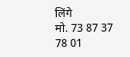लिंगे
मो. 73 87 37 78 01